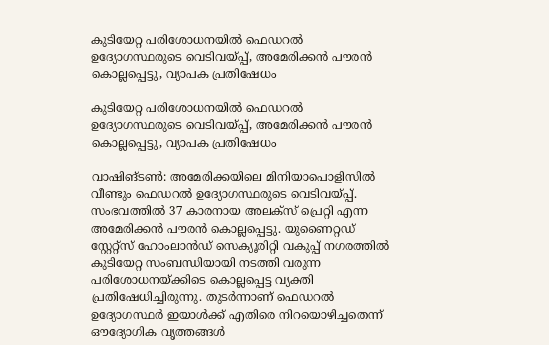കുടിയേറ്റ പരിശോധനയിൽ ഫെഡറൽ ഉദ്യോഗസ്ഥരുടെ വെടിവയ്പ്പ്, അമേരിക്കൻ പൗരൻ കൊല്ലപ്പെട്ടു, വ്യാപക പ്രതിഷേധം

കുടിയേറ്റ പരിശോധനയിൽ ഫെഡറൽ ഉദ്യോഗസ്ഥരുടെ വെടിവയ്പ്പ്, അമേരിക്കൻ പൗരൻ കൊല്ലപ്പെട്ടു, വ്യാപക പ്രതിഷേധം

വാഷിങ്ടൺ: അമേരിക്കയിലെ മിനിയാപൊളിസിൽ വീണ്ടും ഫെഡറൽ ഉദ്യോഗസ്ഥരുടെ വെടിവയ്പ്പ്. സംഭവത്തിൽ 37 കാരനായ അലക്‌സ് പ്രെറ്റി എന്ന അമേരിക്കൻ പൗരൻ കൊല്ലപ്പെട്ടു. യുണൈറ്റഡ് സ്റ്റേറ്റ്സ് ഹോംലാൻഡ് സെക്യൂരിറ്റി വകുപ്പ് നഗരത്തിൽ കുടിയേറ്റ സംബന്ധിയായി നടത്തി വരുന്ന പരിശോധനയ്ക്കിടെ കൊല്ലപ്പെട്ട വ്യക്തി പ്രതിഷേധിച്ചിരുന്നു. തുടർന്നാണ് ഫെഡറൽ ഉദ്യോഗസ്ഥർ ഇയാൾക്ക് എതിരെ നിറയൊഴിച്ചതെന്ന് ഔദ്യോഗിക വൃത്തങ്ങള്‍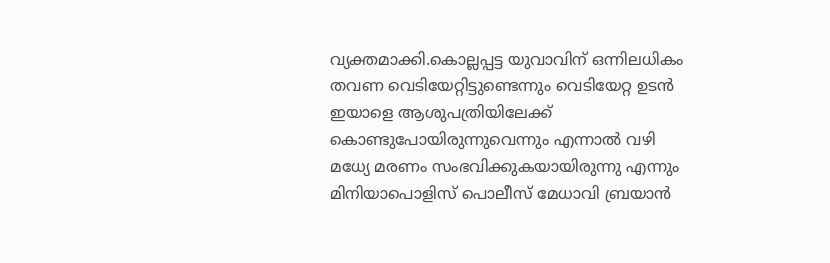വ്യക്തമാക്കി.കൊല്ലപ്പട്ട യുവാവിന് ഒന്നിലധികം തവണ വെടിയേറ്റിട്ടുണ്ടെന്നും വെടിയേറ്റ ഉടൻ ഇയാളെ ആശുപത്രിയിലേക്ക് കൊണ്ടുപോയിരുന്നുവെന്നും എന്നാൽ വഴി മധ്യേ മരണം സംഭവിക്കുകയായിരുന്നു എന്നും മിനിയാപൊളിസ് പൊലീസ് മേധാവി ബ്രയാൻ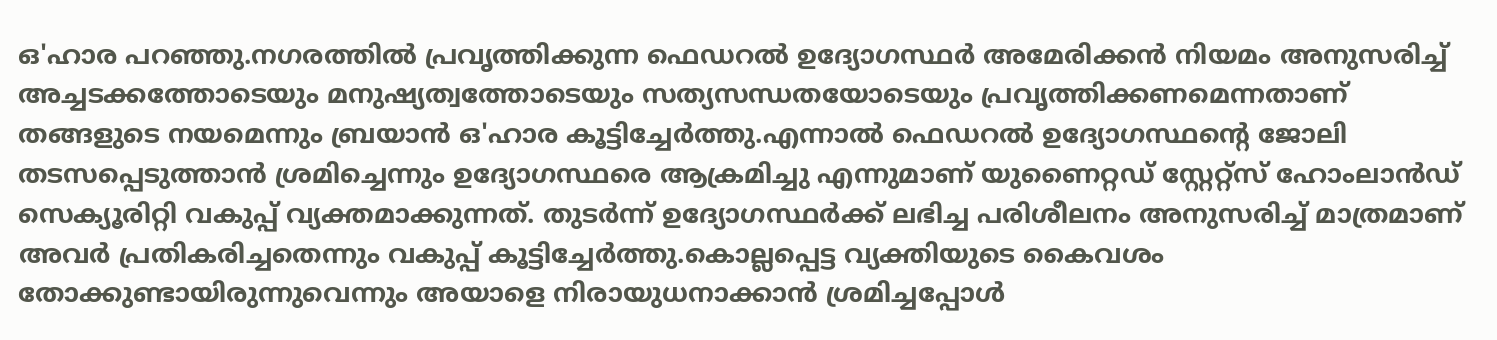ഒ'ഹാര പറഞ്ഞു.നഗരത്തിൽ പ്രവൃത്തിക്കുന്ന ഫെഡറൽ ഉദ്യോഗസ്ഥർ അമേരിക്കൻ നിയമം അനുസരിച്ച് അച്ചടക്കത്തോടെയും മനുഷ്യത്വത്തോടെയും സത്യസന്ധതയോടെയും പ്രവൃത്തിക്കണമെന്നതാണ് തങ്ങളുടെ നയമെന്നും ബ്രയാൻ ഒ'ഹാര കൂട്ടിച്ചേർത്തു.എന്നാൽ ഫെഡറൽ ഉദ്യോഗസ്ഥൻ്റെ ജോലി തടസപ്പെടുത്താൻ ശ്രമിച്ചെന്നും ഉദ്യോഗസ്ഥരെ ആക്രമിച്ചു എന്നുമാണ് യുണൈറ്റഡ് സ്റ്റേറ്റ്സ് ഹോംലാൻഡ് സെക്യൂരിറ്റി വകുപ്പ് വ്യക്തമാക്കുന്നത്. തുടർന്ന് ഉദ്യോഗസ്ഥർക്ക് ലഭിച്ച പരിശീലനം അനുസരിച്ച് മാത്രമാണ് അവർ പ്രതികരിച്ചതെന്നും വകുപ്പ് കൂട്ടിച്ചേർത്തു.കൊല്ലപ്പെട്ട വ്യക്തിയുടെ കൈവശം തോക്കുണ്ടായിരുന്നുവെന്നും അയാളെ നിരായുധനാക്കാൻ ശ്രമിച്ചപ്പോൾ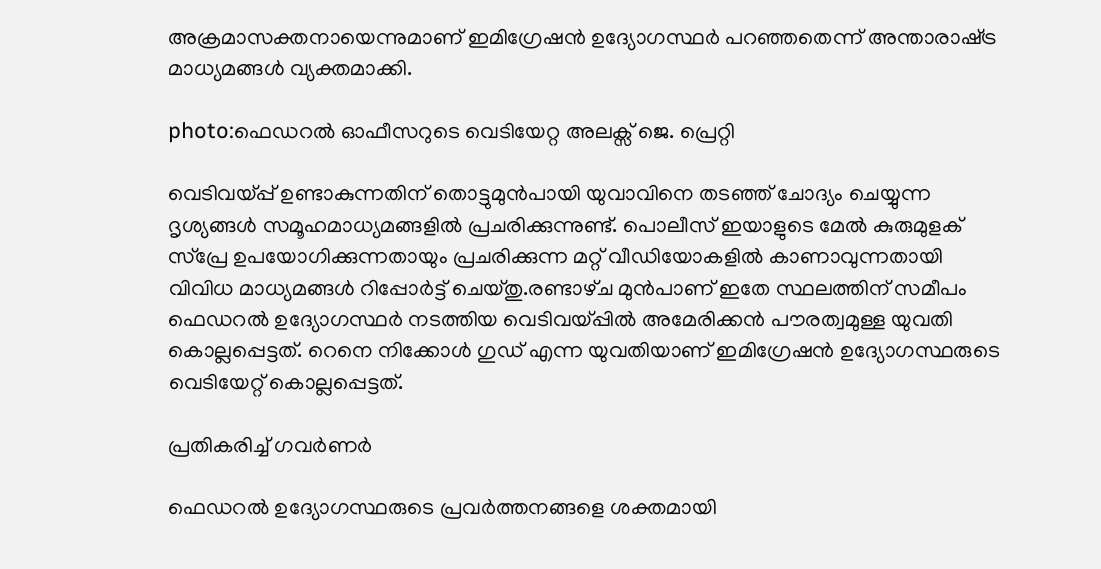അക്രമാസക്തനായെന്നുമാണ് ഇമിഗ്രേഷൻ ഉദ്യോഗസ്ഥർ പറഞ്ഞതെന്ന് അന്താരാഷ്‌ട്ര മാധ്യമങ്ങൾ വ്യക്തമാക്കി.

photo:ഫെഡറൽ ഓഫീസറുടെ വെടിയേറ്റ അലക്സ് ജെ. പ്രെറ്റി

വെടിവയ്പ്പ് ഉണ്ടാകുന്നതിന് തൊട്ടുമുൻപായി യുവാവിനെ തടഞ്ഞ് ചോദ്യം ചെയ്യുന്ന ദൃശ്യങ്ങൾ സമൂഹമാധ്യമങ്ങളിൽ പ്രചരിക്കുന്നുണ്ട്. പൊലീസ് ഇയാളുടെ മേൽ കുരുമുളക് സ്പ്രേ ഉപയോഗിക്കുന്നതായും പ്രചരിക്കുന്ന മറ്റ് വീഡിയോകളിൽ കാണാവുന്നതായി വിവിധ മാധ്യമങ്ങൾ റിപ്പോർട്ട് ചെയ്‌തു.രണ്ടാഴ്‌ച മുൻപാണ് ഇതേ സ്ഥലത്തിന് സമീപം ഫെഡറൽ ഉദ്യോഗസ്ഥർ നടത്തിയ വെടിവയ്പ്പിൽ അമേരിക്കൻ പൗരത്വമുള്ള യുവതി കൊല്ലപ്പെട്ടത്. റെനെ നിക്കോൾ ഗുഡ് എന്ന യുവതിയാണ് ഇമിഗ്രേഷൻ ഉദ്യോഗസ്ഥരുടെ വെടിയേറ്റ് കൊല്ലപ്പെട്ടത്.

പ്രതികരിച്ച് ഗവർണർ

ഫെഡറൽ ഉദ്യോഗസ്ഥരുടെ പ്രവർത്തനങ്ങളെ ശക്തമായി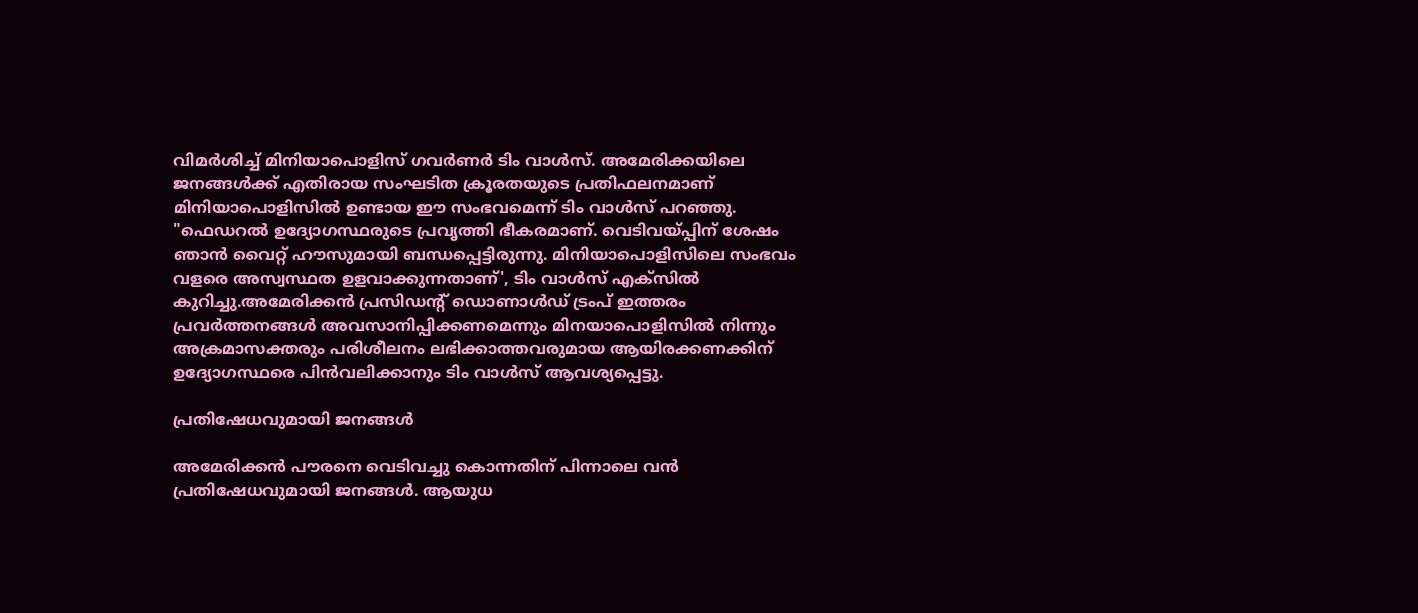വിമർശിച്ച് മിനിയാപൊളിസ് ഗവർണർ ടിം വാൾസ്. അമേരിക്കയിലെ ജനങ്ങൾക്ക് എതിരായ സംഘടിത ക്രൂരതയുടെ പ്രതിഫലനമാണ് മിനിയാപൊളിസിൽ ഉണ്ടായ ഈ സംഭവമെന്ന് ടിം വാൾസ് പറഞ്ഞു. "ഫെഡറൽ ഉദ്യോഗസ്ഥരുടെ പ്രവൃത്തി ഭീകരമാണ്. വെടിവയ്പ്പിന് ശേഷം ഞാൻ വൈറ്റ് ഹൗസുമായി ബന്ധപ്പെട്ടിരുന്നു. മിനിയാപൊളിസിലെ സംഭവം വളരെ അസ്വസ്ഥത ഉളവാക്കുന്നതാണ്', ടിം വാൾസ് എക്‌സിൽ കുറിച്ചു.അമേരിക്കൻ പ്രസിഡൻ്റ് ഡൊണാൾഡ് ട്രംപ് ഇത്തരം പ്രവർത്തനങ്ങൾ അവസാനിപ്പിക്കണമെന്നും മിനയാപൊളിസിൽ നിന്നും അക്രമാസക്തരും പരിശീലനം ലഭിക്കാത്തവരുമായ ആയിരക്കണക്കിന് ഉദ്യോഗസ്ഥരെ പിൻവലിക്കാനും ടിം വാൾസ് ആവശ്യപ്പെട്ടു.

പ്രതിഷേധവുമായി ജനങ്ങൾ

അമേരിക്കൻ പൗരനെ വെടിവച്ചു കൊന്നതിന് പിന്നാലെ വൻ പ്രതിഷേധവുമായി ജനങ്ങൾ. ആയുധ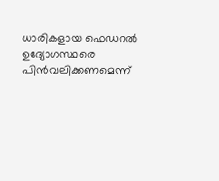ധാരികളായ ഫെഡറൽ ഉദ്യോഗസ്ഥരെ പിൻവലിക്കണമെന്ന്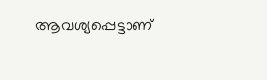ആവശ്യപ്പെട്ടാണ്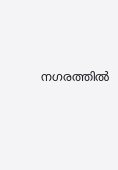നഗരത്തിൽ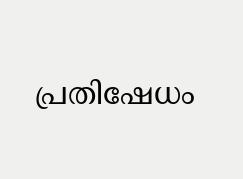പ്രതിഷേധം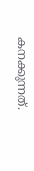കനക്കുന്നത്.